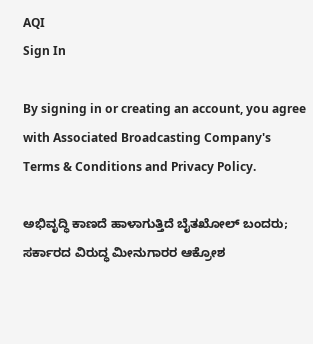AQI
Sign In

By signing in or creating an account, you agree with Associated Broadcasting Company's Terms & Conditions and Privacy Policy.

ಅಭಿವೃದ್ಧಿ ಕಾಣದೆ ಹಾಳಾಗುತ್ತಿದೆ ಬೈತಖೋಲ್ ಬಂದರು; ಸರ್ಕಾರದ ವಿರುದ್ಧ ಮೀನುಗಾರರ ಆಕ್ರೋಶ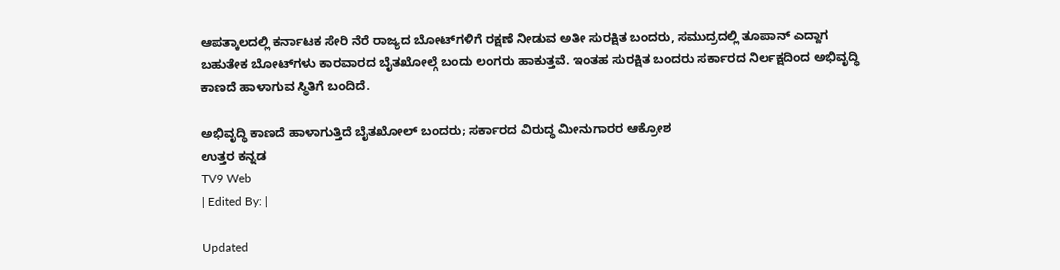ಆಪತ್ಕಾಲದಲ್ಲಿ ಕರ್ನಾಟಕ ಸೇರಿ ನೆರೆ ರಾಜ್ಯದ ಬೋಟ್‌ಗಳಿಗೆ ರಕ್ಷಣೆ ನೀಡುವ ಅತೀ ಸುರಕ್ಷಿತ ಬಂದರು, ಸಮುದ್ರದಲ್ಲಿ ತೂಪಾನ್ ಎದ್ದಾಗ ಬಹುತೇಕ ಬೋಟ್‌ಗಳು ಕಾರವಾರದ ಬೈತಖೋಲ್ಗೆ ಬಂದು ಲಂಗರು ಹಾಕುತ್ತವೆ. ಇಂತಹ ಸುರಕ್ಷಿತ ಬಂದರು ಸರ್ಕಾರದ ನಿರ್ಲಕ್ಷದಿಂದ ಅಭಿವೃದ್ಧಿ ಕಾಣದೆ ಹಾಳಾಗುವ ಸ್ಥಿತಿಗೆ ಬಂದಿದೆ.

ಅಭಿವೃದ್ಧಿ ಕಾಣದೆ ಹಾಳಾಗುತ್ತಿದೆ ಬೈತಖೋಲ್ ಬಂದರು; ಸರ್ಕಾರದ ವಿರುದ್ಧ ಮೀನುಗಾರರ ಆಕ್ರೋಶ
ಉತ್ತರ ಕನ್ನಡ
TV9 Web
| Edited By: |

Updated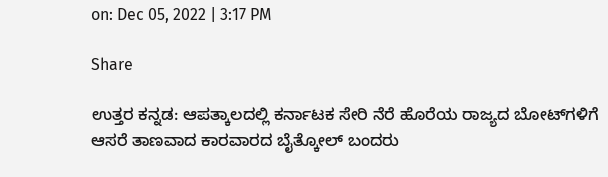on: Dec 05, 2022 | 3:17 PM

Share

ಉತ್ತರ ಕನ್ನಡ: ಆಪತ್ಕಾಲದಲ್ಲಿ ಕರ್ನಾಟಕ ಸೇರಿ ನೆರೆ ಹೊರೆಯ ರಾಜ್ಯದ ಬೋಟ್‌ಗಳಿಗೆ ಆಸರೆ ತಾಣವಾದ ಕಾರವಾರದ ಬೈತ್ಕೋಲ್ ಬಂದರು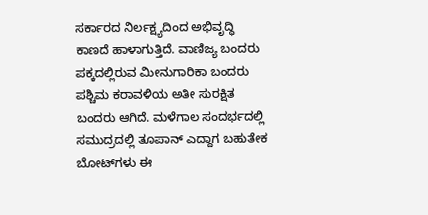ಸರ್ಕಾರದ ನಿರ್ಲಕ್ಷ್ಯದಿಂದ ಅಭಿವೃದ್ಧಿ ಕಾಣದೆ ಹಾಳಾಗುತ್ತಿದೆ. ವಾಣಿಜ್ಯ ಬಂದರು ಪಕ್ಕದಲ್ಲಿರುವ ಮೀನುಗಾರಿಕಾ ಬಂದರು ಪಶ್ಚಿಮ ಕರಾವಳಿಯ ಅತೀ ಸುರಕ್ಷಿತ ಬಂದರು ಆಗಿದೆ. ಮಳೆಗಾಲ ಸಂದರ್ಭದಲ್ಲಿ ಸಮುದ್ರದಲ್ಲಿ ತೂಪಾನ್ ಎದ್ದಾಗ ಬಹುತೇಕ ಬೋಟ್‌ಗಳು ಈ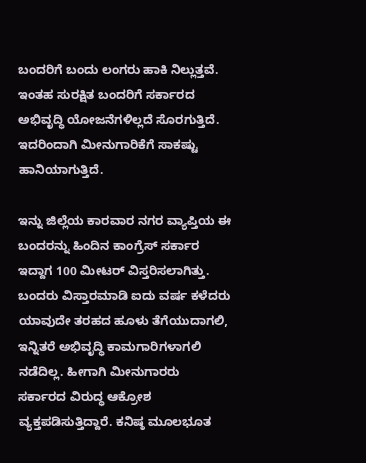ಬಂದರಿಗೆ ಬಂದು ಲಂಗರು ಹಾಕಿ ನಿಲ್ಲುತ್ತವೆ. ಇಂತಹ ಸುರಕ್ಷಿತ ಬಂದರಿಗೆ ಸರ್ಕಾರದ ಅಭಿವೃದ್ಧಿ ಯೋಜನೆಗಳಿಲ್ಲದೆ ಸೊರಗುತ್ತಿದೆ. ಇದರಿಂದಾಗಿ ಮೀನುಗಾರಿಕೆಗೆ ಸಾಕಷ್ಟು ಹಾನಿಯಾಗುತ್ತಿದೆ.

ಇನ್ನು ಜಿಲ್ಲೆಯ ಕಾರವಾರ ನಗರ ವ್ಯಾಪ್ತಿಯ ಈ ಬಂದರನ್ನು ಹಿಂದಿನ ಕಾಂಗ್ರೆಸ್ ಸರ್ಕಾರ ಇದ್ದಾಗ 100 ಮೀಟರ್ ವಿಸ್ತರಿಸಲಾಗಿತ್ತು. ಬಂದರು ವಿಸ್ತಾರಮಾಡಿ ಐದು ವರ್ಷ ಕಳೆದರು ಯಾವುದೇ ತರಹದ ಹೂಳು ತೆಗೆಯುದಾಗಲಿ, ಇನ್ನಿತರೆ ಅಭಿವೃದ್ಧಿ ಕಾಮಗಾರಿಗಳಾಗಲಿ ನಡೆದಿಲ್ಲ. ಹೀಗಾಗಿ ಮೀನುಗಾರರು ಸರ್ಕಾರದ ವಿರುದ್ಧ ಆಕ್ರೋಶ ವ್ಯಕ್ತಪಡಿಸುತ್ತಿದ್ದಾರೆ. ಕನಿಷ್ಠ ಮೂಲಭೂತ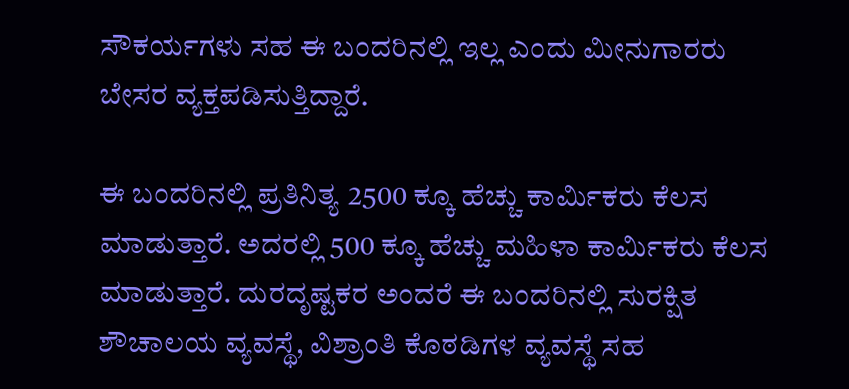ಸೌಕರ್ಯಗಳು ಸಹ ಈ ಬಂದರಿನಲ್ಲಿ‌ ಇಲ್ಲ ಎಂದು ಮೀನುಗಾರರು ಬೇಸರ ವ್ಯಕ್ತಪಡಿಸುತ್ತಿದ್ದಾರೆ.

ಈ ಬಂದರಿನಲ್ಲಿ ಪ್ರತಿನಿತ್ಯ 2500 ಕ್ಕೂ ಹೆಚ್ಚು ಕಾರ್ಮಿಕರು ಕೆಲಸ ಮಾಡುತ್ತಾರೆ. ಅದರಲ್ಲಿ 500 ಕ್ಕೂ ಹೆಚ್ಚು ಮಹಿಳಾ ಕಾರ್ಮಿಕರು ಕೆಲಸ ಮಾಡುತ್ತಾರೆ. ದುರದೃಷ್ಟಕರ ಅಂದರೆ ಈ ಬಂದರಿನಲ್ಲಿ ಸುರಕ್ಷಿತ ಶೌಚಾಲಯ ವ್ಯವಸ್ಥೆ, ವಿಶ್ರಾಂತಿ ಕೊಠಡಿಗಳ ವ್ಯವಸ್ಥೆ ಸಹ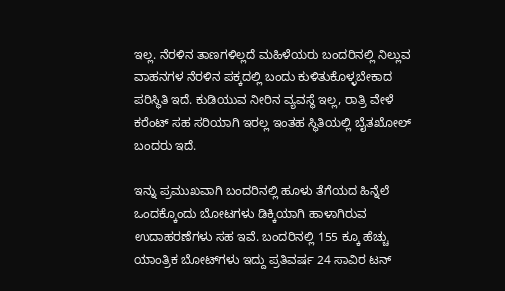ಇಲ್ಲ. ನೆರಳಿನ ತಾಣಗಳಿಲ್ಲದೆ ಮಹಿಳೆಯರು ಬಂದರಿನಲ್ಲಿ ನಿಲ್ಲುವ ವಾಹನಗಳ ನೆರಳಿನ ಪಕ್ಕದಲ್ಲಿ ಬಂದು ಕುಳಿತುಕೊಳ್ಳಬೇಕಾದ ಪರಿಸ್ಥಿತಿ ಇದೆ. ಕುಡಿಯುವ ನೀರಿನ ವ್ಯವಸ್ಥೆ ಇಲ್ಲ, ರಾತ್ರಿ ವೇಳೆ ಕರೆಂಟ್ ಸಹ ಸರಿಯಾಗಿ ಇರಲ್ಲ ಇಂತಹ ಸ್ಥಿತಿಯಲ್ಲಿ ಬೈತಖೋಲ್ ಬಂದರು ಇದೆ.

ಇನ್ನು ಪ್ರಮುಖವಾಗಿ ಬಂದರಿನಲ್ಲಿ ಹೂಳು ತೆಗೆಯದ ಹಿನ್ನೆಲೆ ಒಂದಕ್ಕೊಂದು ಬೋಟಗಳು ಡಿಕ್ಕಿಯಾಗಿ ಹಾಳಾಗಿರುವ ಉದಾಹರಣೆಗಳು ಸಹ ಇವೆ. ಬಂದರಿನಲ್ಲಿ 155 ಕ್ಕೂ ಹೆಚ್ಚು ಯಾಂತ್ರಿಕ ಬೋಟ್‌ಗಳು ಇದ್ದು ಪ್ರತಿವರ್ಷ 24 ಸಾವಿರ ಟನ್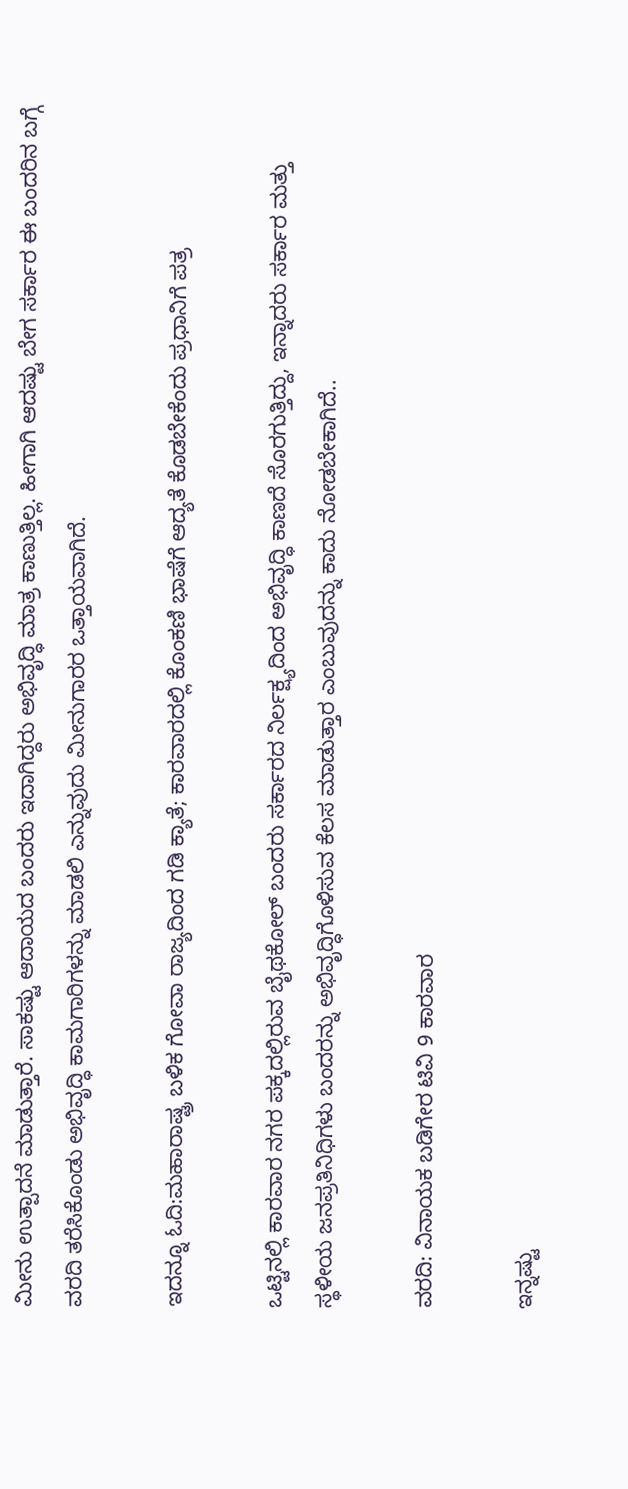ಮೀನು ಉತ್ಪಾದನೆ ಮಾಡುತ್ತಾರೆ‌‌. ಸಾಕಷ್ಟು ಆದಾಯದ ಬಂದರು ಇದಾಗಿದ್ದರು ಅಭಿವೃದ್ಧಿ ಮಾತ್ರ ಕಾಣುತ್ತಿಲ್ಲ. ಹೀಗಾಗಿ ಆದಷ್ಟು ಬೇಗ ಸರ್ಕಾರ ಈ ಬಂದರಿನ ಬಗ್ಗೆ ವರದಿ ತರೆಸಿಕೊಂಡು ಅಭಿವೃದ್ಧಿ ಕಾಮಗಾರಿಗಳನ್ನು ಮಾಡಲಿ ಎನ್ನುವುದು ಮೀನುಗಾರರ ಒತ್ತಾಯವಾಗಿದೆ.

ಇದನ್ನೂ ಓದಿ:ಮಹಾರಾಷ್ಟ್ರ ಬಳಿಕ ಗೋವಾ ರಾಜ್ಯದಿಂದ ಗಡಿ ಕ್ಯಾತೆ; ಕಾರವಾರದಲ್ಲಿ ಕೊಂಕಣಿ ಭಾಷೆಗೆ ಆದ್ಯತೆ ಕೊಡಬೇಕೆಂದು ಪ್ರಧಾನಿಗೆ ಪತ್ರ

ಒಟ್ಟಿನಲ್ಲಿ ಕಾರವಾರ ನಗರ ಪಕ್ಕದಲ್ಲಿರುವ ಬೈಥಕೋಲ್ ಬಂದರು ಸರ್ಕಾರದ ನಿರ್ಲಕ್ಷ್ಯದಿಂದ ಅಭಿವೃದ್ಧಿ ಕಾಣದೆ ಸೊರಗುತ್ತಿದ್ದು, ಇನ್ನಾದರು ಸರ್ಕಾರ ಮತ್ತು ಸ್ಥಳೀಯ ಜನಪ್ರತಿನಿಧಿಗಳು ಬಂದರನ್ನು ಅಭಿವೃದ್ಧಿಗೊಳಿಸುವ ಕೆಲಸ ಮಾಡುತ್ತಾರ ಎಂಬುವುದನ್ನು ಕಾದು ನೋಡಬೇಕಾಗಿದೆ..

ವರದಿ: ವಿನಾಯಕ ಬಡಿಗೇರ ಟಿವಿ 9 ಕಾರವಾರ

ಇನ್ನಷ್ಟು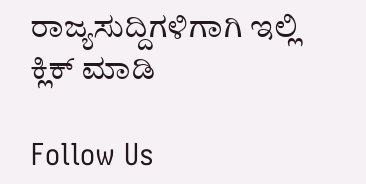ರಾಜ್ಯಸುದ್ದಿಗಳಿಗಾಗಿ ಇಲ್ಲಿ ಕ್ಲಿಕ್ ಮಾಡಿ

Follow Us